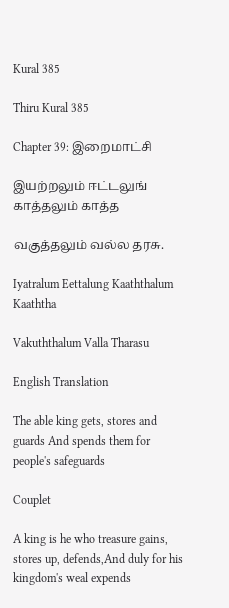Kural 385

Thiru Kural 385

Chapter 39: இறைமாட்சி

இயற்றலும் ஈட்டலுங் காத்தலும் காத்த

வகுத்தலும் வல்ல தரசு.

Iyatralum Eettalung Kaaththalum Kaaththa

Vakuththalum Valla Tharasu

English Translation

The able king gets, stores and guards And spends them for people's safeguards

Couplet

A king is he who treasure gains, stores up, defends,And duly for his kingdom's weal expends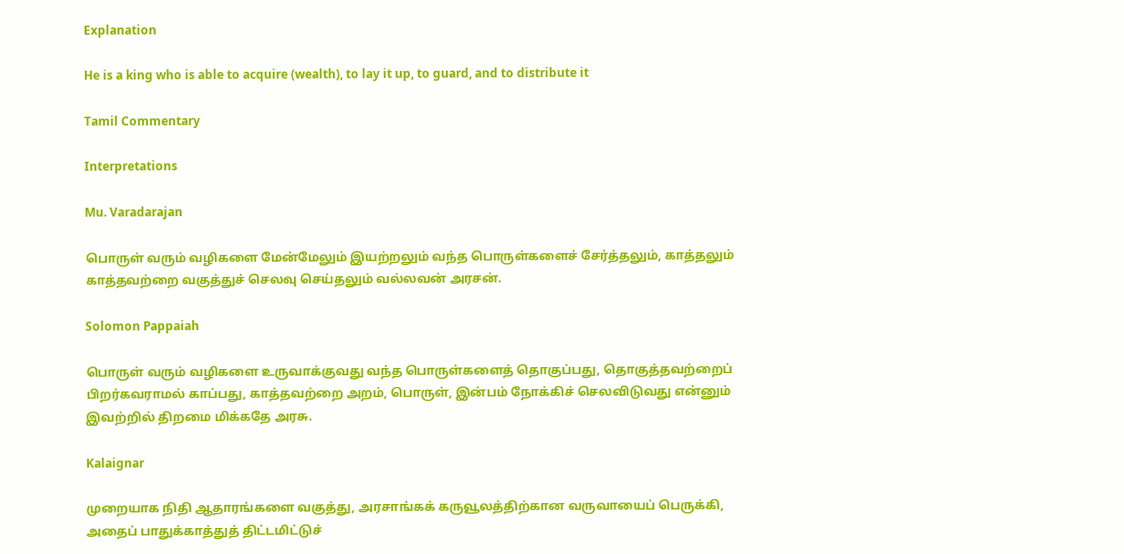Explanation

He is a king who is able to acquire (wealth), to lay it up, to guard, and to distribute it

Tamil Commentary

Interpretations

Mu. Varadarajan

பொருள் வரும் வழிகளை மேன்மேலும் இயற்றலும் வந்த பொருள்களைச் சேர்த்தலும், காத்தலும் காத்தவற்றை வகுத்துச் செலவு செய்தலும் வல்லவன் அரசன்.

Solomon Pappaiah

பொருள் வரும் வழிகளை உருவாக்குவது வந்த பொருள்களைத் தொகுப்பது, தொகுத்தவற்றைப் பிறர்கவராமல் காப்பது, காத்தவற்றை அறம், பொருள், இன்பம் நோக்கிச் செலவிடுவது என்னும் இவற்றில் திறமை மிக்கதே அரசு.

Kalaignar

முறையாக நிதி ஆதாரங்களை வகுத்து, அரசாங்கக் கருவூலத்திற்கான வருவாயைப் பெருக்கி, அதைப் பாதுக்காத்துத் திட்டமிட்டுச்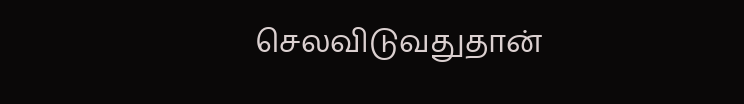செலவிடுவதுதான்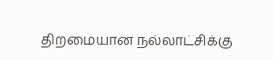திறமையான நல்லாட்சிக்கு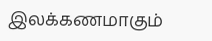இலக்கணமாகும்